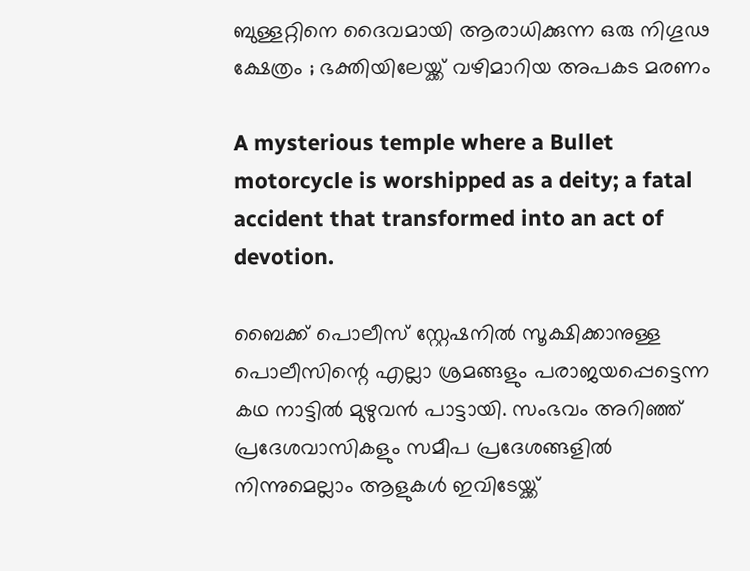ബുള്ളറ്റിനെ ദൈവമായി ആരാധിക്കുന്ന ഒരു നിഗൂഢ ക്ഷേത്രം ; ഭക്തിയിലേയ്ക്ക് വഴിമാറിയ അപകട മരണം

A mysterious temple where a Bullet motorcycle is worshipped as a deity; a fatal accident that transformed into an act of devotion.

ബൈക്ക് പൊലീസ് സ്റ്റേഷനിൽ സൂക്ഷിക്കാനുള്ള പൊലീസിന്റെ എല്ലാ ശ്രമങ്ങളും പരാജയപ്പെട്ടെന്ന കഥ നാട്ടിൽ മുഴുവൻ പാട്ടായി. സംഭവം അറിഞ്ഞ് പ്രദേശവാസികളും സമീപ പ്രദേശങ്ങളിൽ നിന്നുമെല്ലാം ആളുകൾ ഇവിടേയ്ക്ക്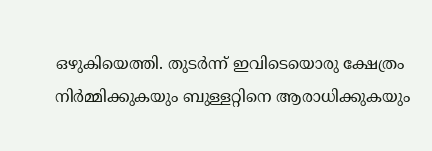ഒഴുകിയെത്തി. തുടർന്ന് ഇവിടെയൊരു ക്ഷേത്രം നിർമ്മിക്കുകയും ബുള്ളറ്റിനെ ആരാധിക്കുകയും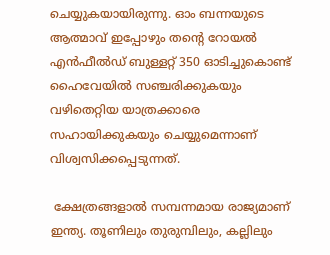ചെയ്യുകയായിരുന്നു. ഓം ബന്നയുടെ ആത്മാവ് ഇപ്പോഴും തന്റെ റോയൽ എൻഫീൽഡ് ബുള്ളറ്റ് 350 ഓടിച്ചുകൊണ്ട് ഹൈവേയിൽ സഞ്ചരിക്കുകയും വഴിതെറ്റിയ യാത്രക്കാരെ സഹായിക്കുകയും ചെയ്യുമെന്നാണ് വിശ്വസിക്കപ്പെടുന്നത്.

 ക്ഷേത്രങ്ങളാൽ സമ്പന്നമായ രാജ്യമാണ് ഇന്ത്യ. തൂണിലും തുരുമ്പിലും, കല്ലിലും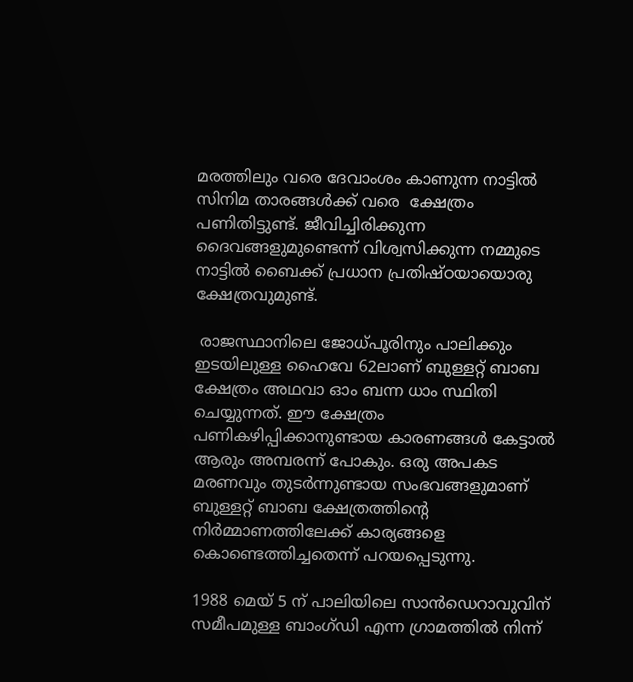മരത്തിലും വരെ ദേവാംശം കാണുന്ന നാട്ടിൽ സിനിമ താരങ്ങൾക്ക് വരെ  ക്ഷേത്രം പണിതിട്ടുണ്ട്. ജീവിച്ചിരിക്കുന്ന ദൈവങ്ങളുമുണ്ടെന്ന് വിശ്വസിക്കുന്ന നമ്മുടെ നാട്ടിൽ ബൈക്ക് പ്രധാന പ്രതിഷ്ഠയായൊരു ക്ഷേത്രവുമുണ്ട്.

 രാജസ്ഥാനിലെ ജോധ്പൂരിനും പാലിക്കും ഇടയിലുള്ള ഹൈവേ 62ലാണ് ബുള്ളറ്റ് ബാബ ക്ഷേത്രം അഥവാ ഓം ബന്ന ധാം സ്ഥിതി ചെയ്യുന്നത്. ഈ ക്ഷേത്രം പണികഴിപ്പിക്കാനുണ്ടായ കാരണങ്ങൾ കേട്ടാൽ ആരും അമ്പരന്ന് പോകും. ഒരു അപകട മരണവും തുടർന്നുണ്ടായ സംഭവങ്ങളുമാണ് ബുള്ളറ്റ് ബാബ ക്ഷേത്രത്തിന്റെ നിർമ്മാണത്തിലേക്ക് കാര്യങ്ങളെ കൊണ്ടെത്തിച്ചതെന്ന് പറയപ്പെടുന്നു.

1988 മെയ് 5 ന് പാലിയിലെ സാൻഡെറാവുവിന് സമീപമുള്ള ബാംഗ്ഡി എന്ന ഗ്രാമത്തിൽ നിന്ന്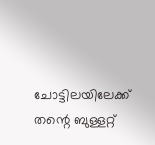ചോട്ടിലയിലേക്ക് തന്റെ ബുള്ളറ്റ്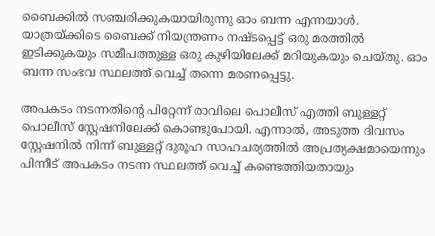ബൈക്കിൽ സഞ്ചരിക്കുകയായിരുന്നു ഓം ബന്ന എന്നയാൾ. യാത്രയ്ക്കിടെ ബൈക്ക് നിയന്ത്രണം നഷ്ടപ്പെട്ട് ഒരു മരത്തിൽ ഇടിക്കുകയും സമീപത്തുള്ള ഒരു കുഴിയിലേക്ക് മറിയുകയും ചെയ്തു. ഓം ബന്ന സംഭവ സ്ഥലത്ത് വെച്ച് തന്നെ മരണപ്പെട്ടു.

അപകടം നടന്നതിന്റെ പിറ്റേന്ന് രാവിലെ പൊലീസ് എത്തി ബുള്ളറ്റ് പൊലീസ് സ്റ്റേഷനിലേക്ക് കൊണ്ടുപോയി. എന്നാൽ, അടുത്ത ദിവസം സ്റ്റേഷനിൽ നിന്ന് ബുള്ളറ്റ് ദുരൂഹ സാഹചര്യത്തിൽ അപ്രത്യക്ഷമായെന്നും പിന്നീട് അപകടം നടന്ന സ്ഥലത്ത് വെച്ച് കണ്ടെത്തിയതായും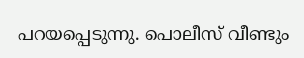പറയപ്പെടുന്നു. പൊലീസ് വീണ്ടും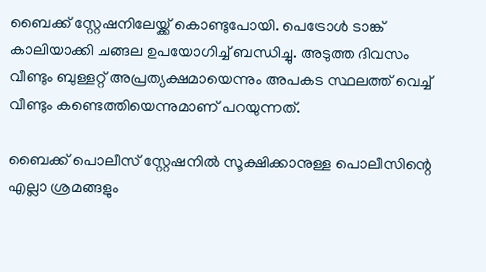ബൈക്ക് സ്റ്റേഷനിലേയ്ക്ക് കൊണ്ടുപോയി. പെട്രോൾ ടാങ്ക് കാലിയാക്കി ചങ്ങല ഉപയോഗിച്ച് ബന്ധിച്ചു. അടുത്ത ദിവസം വീണ്ടും ബുള്ളറ്റ് അപ്രത്യക്ഷമായെന്നും അപകട സ്ഥലത്ത് വെച്ച് വീണ്ടും കണ്ടെത്തിയെന്നുമാണ് പറയുന്നത്.

ബൈക്ക് പൊലീസ് സ്റ്റേഷനിൽ സൂക്ഷിക്കാനുള്ള പൊലീസിന്റെ എല്ലാ ശ്രമങ്ങളും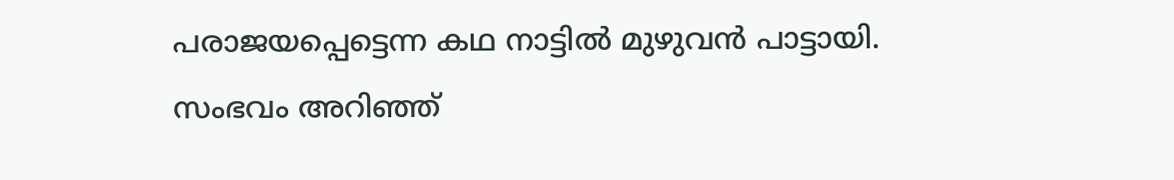പരാജയപ്പെട്ടെന്ന കഥ നാട്ടിൽ മുഴുവൻ പാട്ടായി. സംഭവം അറിഞ്ഞ്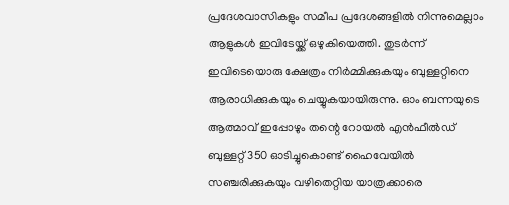പ്രദേശവാസികളും സമീപ പ്രദേശങ്ങളിൽ നിന്നുമെല്ലാം ആളുകൾ ഇവിടേയ്ക്ക് ഒഴുകിയെത്തി. തുടർന്ന് ഇവിടെയൊരു ക്ഷേത്രം നിർമ്മിക്കുകയും ബുള്ളറ്റിനെ ആരാധിക്കുകയും ചെയ്യുകയായിരുന്നു. ഓം ബന്നയുടെ ആത്മാവ് ഇപ്പോഴും തന്റെ റോയൽ എൻഫീൽഡ് ബുള്ളറ്റ് 350 ഓടിച്ചുകൊണ്ട് ഹൈവേയിൽ സഞ്ചരിക്കുകയും വഴിതെറ്റിയ യാത്രക്കാരെ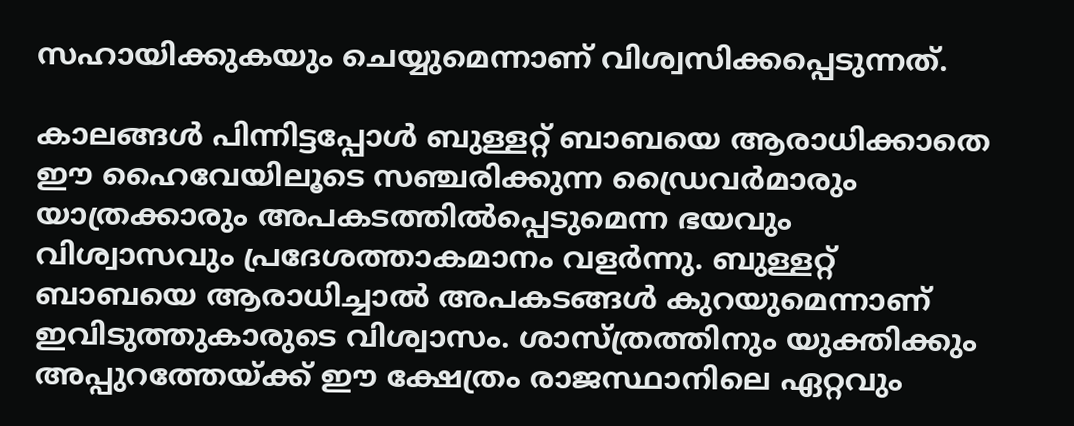സഹായിക്കുകയും ചെയ്യുമെന്നാണ് വിശ്വസിക്കപ്പെടുന്നത്.

കാലങ്ങൾ പിന്നിട്ടപ്പോൾ ബുള്ളറ്റ് ബാബയെ ആരാധിക്കാതെ ഈ ഹൈവേയിലൂടെ സഞ്ചരിക്കുന്ന ഡ്രൈവർമാരും യാത്രക്കാരും അപകടത്തിൽപ്പെടുമെന്ന ഭയവും വിശ്വാസവും പ്രദേശത്താകമാനം വളർന്നു. ബുള്ളറ്റ് ബാബയെ ആരാധിച്ചാൽ അപകടങ്ങൾ കുറയുമെന്നാണ് ഇവിടുത്തുകാരുടെ വിശ്വാസം. ശാസ്ത്രത്തിനും യുക്തിക്കും അപ്പുറത്തേയ്ക്ക് ഈ ക്ഷേത്രം രാജസ്ഥാനിലെ ഏറ്റവും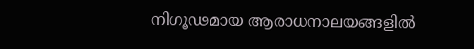നിഗൂഢമായ ആരാധനാലയങ്ങളിൽ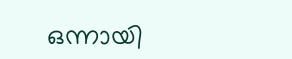ഒന്നായി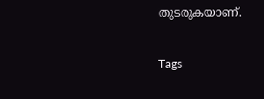തുടരുകയാണ്.

Tags